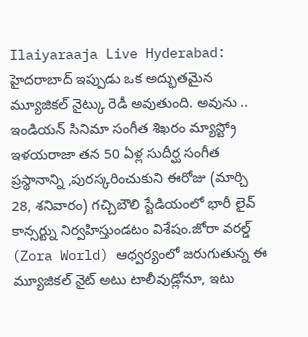Ilaiyaraaja Live Hyderabad: హైదరాబాద్ ఇప్పుడు ఒక అద్భుతమైన మ్యూజికల్ నైట్కు రెడీ అవుతుంది. అవును .. ఇండియన్ సినిమా సంగీత శిఖరం మ్యాస్ట్రో ఇళయరాజా తన 50 ఏళ్ల సుదీర్ఘ సంగీత ప్రస్థానాన్ని ,పురస్కరించుకుని ఈరోజు (మార్చి 28, శనివారం) గచ్చిబౌలి స్టేడియంలో భారీ లైవ్ కాన్సర్ట్ను నిర్వహిస్తుండటం విశేషం.జోరా వరల్డ్ (Zora World) ఆధ్వర్యంలో జరుగుతున్న ఈ మ్యూజికల్ నైట్ అటు టాలీవుడ్లోనూ, ఇటు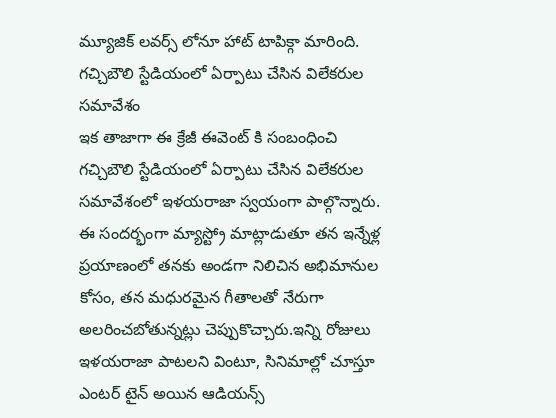మ్యూజిక్ లవర్స్ లోనూ హాట్ టాపిక్గా మారింది.
గచ్చిబౌలి స్టేడియంలో ఏర్పాటు చేసిన విలేకరుల సమావేశం
ఇక తాజాగా ఈ క్రేజీ ఈవెంట్ కి సంబంధించి గచ్చిబౌలి స్టేడియంలో ఏర్పాటు చేసిన విలేకరుల సమావేశంలో ఇళయరాజా స్వయంగా పాల్గొన్నారు. ఈ సందర్భంగా మ్యాస్ట్రో మాట్లాడుతూ తన ఇన్నేళ్ల ప్రయాణంలో తనకు అండగా నిలిచిన అభిమానుల కోసం, తన మధురమైన గీతాలతో నేరుగా అలరించబోతున్నట్లు చెప్పుకొచ్చారు.ఇన్ని రోజులు ఇళయరాజా పాటలని వింటూ, సినిమాల్లో చూస్తూ ఎంటర్ టైన్ అయిన ఆడియన్స్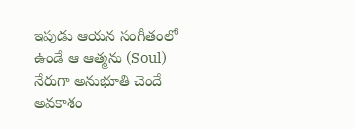ఇపుడు ఆయన సంగీతంలో ఉండే ఆ ఆత్మను (Soul) నేరుగా అనుభూతి చెందే అవకాశం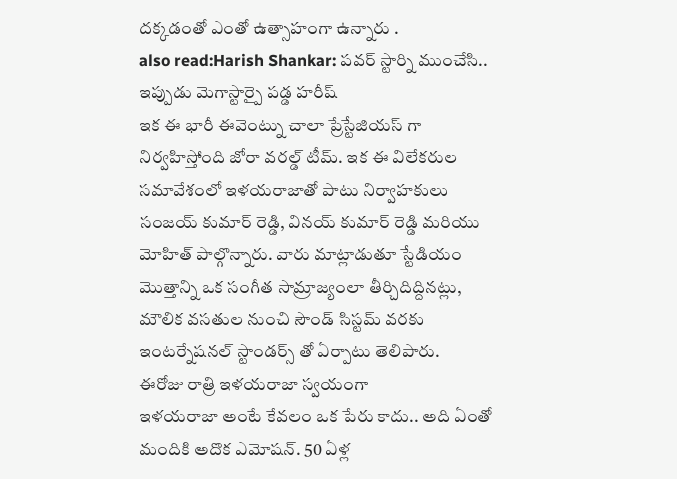దక్కడంతో ఎంతో ఉత్సాహంగా ఉన్నారు .
also read:Harish Shankar: పవర్ స్టార్ని ముంచేసి.. ఇప్పుడు మెగాస్టార్పై పడ్డ హరీష్
ఇక ఈ భారీ ఈవెంట్ను చాలా ప్రేస్టేజియస్ గా నిర్వహిస్తోంది జోరా వరల్డ్ టీమ్. ఇక ఈ విలేకరుల సమావేశంలో ఇళయరాజాతో పాటు నిర్వాహకులు సంజయ్ కుమార్ రెడ్డి, వినయ్ కుమార్ రెడ్డి మరియు మోహిత్ పాల్గొన్నారు. వారు మాట్లాడుతూ స్టేడియం మొత్తాన్ని ఒక సంగీత సామ్రాజ్యంలా తీర్చిదిద్దినట్లు, మౌలిక వసతుల నుంచి సౌండ్ సిస్టమ్ వరకు ఇంటర్నేషనల్ స్టాండర్స్ తో ఏర్పాటు తెలిపారు.
ఈరోజు రాత్రి ఇళయరాజా స్వయంగా
ఇళయరాజా అంటే కేవలం ఒక పేరు కాదు.. అది ఏంతో మందికి అదొక ఎమోషన్. 50 ఏళ్ల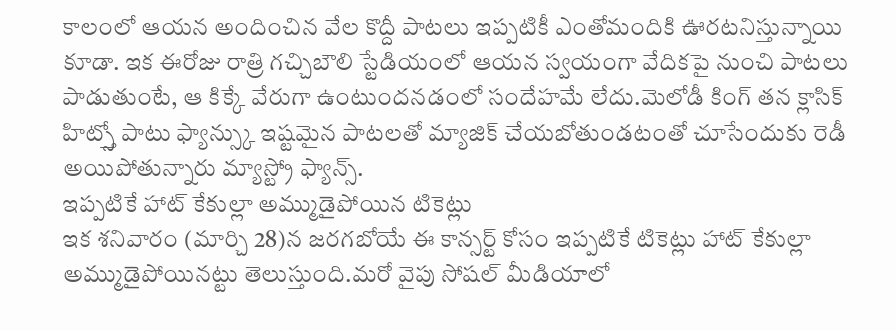కాలంలో ఆయన అందించిన వేల కొద్దీ పాటలు ఇప్పటికీ ఎంతోమందికి ఊరటనిస్తున్నాయి కూడా. ఇక ఈరోజు రాత్రి గచ్చిబౌలి స్టేడియంలో ఆయన స్వయంగా వేదికపై నుంచి పాటలు పాడుతుంటే, ఆ కిక్కే వేరుగా ఉంటుందనడంలో సందేహమే లేదు.మెలోడీ కింగ్ తన క్లాసిక్ హిట్స్తో పాటు ఫ్యాన్స్కు ఇష్టమైన పాటలతో మ్యాజిక్ చేయబోతుండటంతో చూసేందుకు రెడీ అయిపోతున్నారు మ్యాస్ట్రో ఫ్యాన్స్.
ఇప్పటికే హాట్ కేకుల్లా అమ్ముడైపోయిన టికెట్లు
ఇక శనివారం (మార్చి 28)న జరగబోయే ఈ కాన్సర్ట్ కోసం ఇప్పటికే టికెట్లు హాట్ కేకుల్లా అమ్ముడైపోయినట్టు తెలుస్తుంది.మరో వైపు సోషల్ మీడియాలో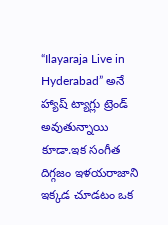“Ilayaraja Live in Hyderabad” అనే హ్యాష్ ట్యాగ్లు ట్రెండ్ అవుతున్నాయి కూడా.ఇక సంగీత దిగ్గజం ఇళయరాజాని ఇక్కడ చూడటం ఒక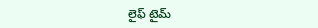లైఫ్ టైమ్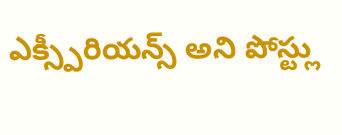ఎక్స్పీరియన్స్ అని పోస్ట్లు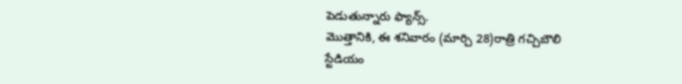పెడుతున్నారు ఫ్యాన్స్.
మొత్తానికి, ఈ శనివారం (మార్చి 28)రాత్రి గచ్చిబౌలి స్టేడియం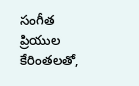సంగీత ప్రియుల కేరింతలతో,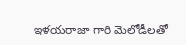ఇళయరాజా గారి మెలోడీలతో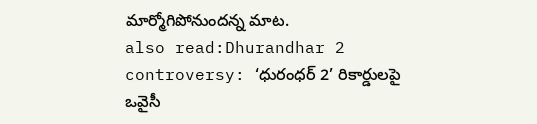మార్మోగిపోనుందన్న మాట.
also read:Dhurandhar 2 controversy: ‘ధురంధర్ 2’ రికార్డులపై ఒవైసీ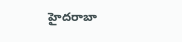హైదరాబా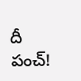దీ పంచ్!